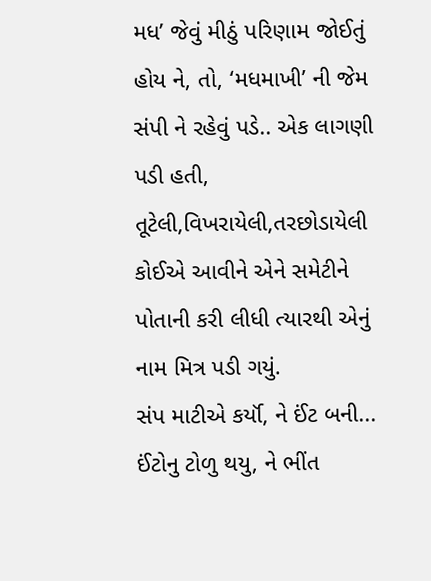મધ’ જેવું મીઠું પરિણામ જોઈતું હોય ને, તો, ‘મધમાખી’ ની જેમ સંપી ને રહેવું પડે.. એક લાગણી પડી હતી, તૂટેલી,વિખરાયેલી,તરછોડાયેલી કોઈએ આવીને એને સમેટીને પોતાની કરી લીધી ત્યારથી એનું નામ મિત્ર પડી ગયું.
સંપ માટીએ કર્યૉ, ને ઈંટ બની... ઈંટોનુ ટોળુ થયુ, ને ભીંત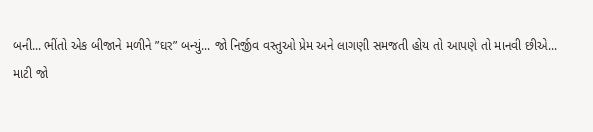બની... ભીંતો એક બીજાને મળીને ”ઘર” બન્યું... જો નિર્જીવ વસ્તુઓ પ્રેમ અને લાગણી સમજતી હોય તો આપણે તો માનવી છીએ...
માટી જો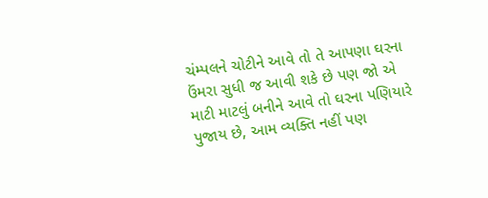ચંમ્પલને ચોટીને આવે તો તે આપણા ઘરના ઉંમરા સુધી જ આવી શકે છે પણ જો એ માટી માટલું બનીને આવે તો ઘરના પણિયારે પુજાય છે, આમ વ્યક્તિ નહીં પણ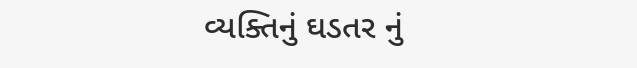વ્યક્તિનું ઘડતર નું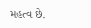મહત્વ છે.